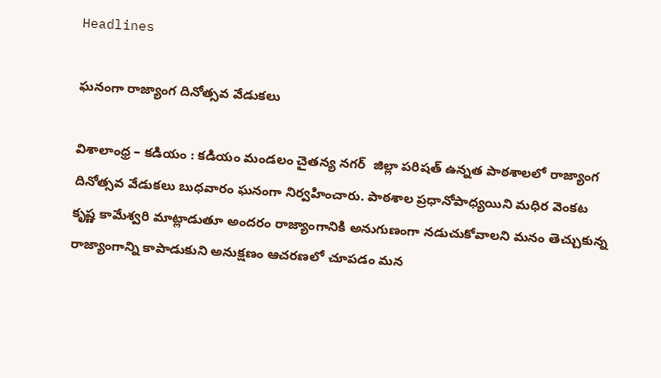Headlines

ఘనంగా రాజ్యాంగ దినోత్సవ వేడుకలు

విశాలాంధ్ర – కడియం : కడియం మండలం చైతన్య నగర్  జిల్లా పరిషత్ ఉన్నత పాఠశాలలో రాజ్యాంగ దినోత్సవ వేడుకలు బుధవారం ఘనంగా నిర్వహించారు. పాఠశాల ప్రధానోపాధ్యయిని మధిర వెంకట కృష్ణ కామేశ్వరి మాట్లాడుతూ అందరం రాజ్యాంగానికి అనుగుణంగా నడుచుకోవాలని మనం తెచ్చుకున్న రాజ్యాంగాన్ని కాపాడుకుని అనుక్షణం ఆచరణలో చూపడం మన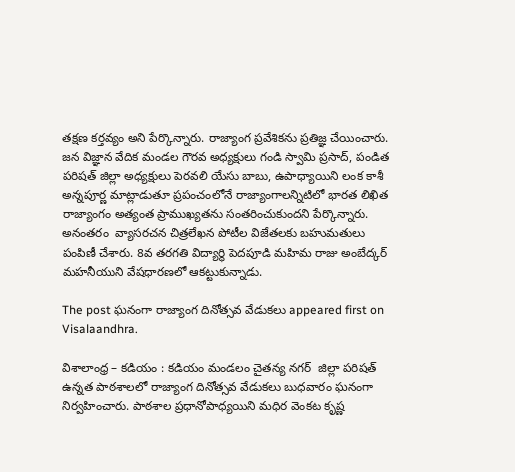తక్షణ కర్తవ్యం అని పేర్కొన్నారు. రాజ్యాంగ ప్రవేశికను ప్రతిజ్ఞ చేయించారు. జన విజ్ఞాన వేదిక మండల గౌరవ అధ్యక్షులు గండి స్వామి ప్రసాద్, పండిత పరిషత్ జిల్లా అధ్యక్షులు పెరవలి యేసు బాబు, ఉపాధ్యాయిని లంక కాశీ అన్నపూర్ణ మాట్లాడుతూ ప్రపంచంలోనే రాజ్యాంగాలన్నిటిలో భారత లిఖిత రాజ్యాంగం అత్యంత ప్రాముఖ్యతను సంతరించుకుందని పేర్కొన్నారు. అనంతరం  వ్యాసరచన చిత్రలేఖన పోటీల విజేతలకు బహుమతులు పంపిణీ చేశారు. 8వ తరగతి విద్యార్థి పెదపూడి మహిమ రాజు అంబేద్కర్ మహనీయుని వేషధారణలో ఆకట్టుకున్నాడు.

The post ఘనంగా రాజ్యాంగ దినోత్సవ వేడుకలు appeared first on Visalaandhra.

విశాలాంధ్ర – కడియం : కడియం మండలం చైతన్య నగర్  జిల్లా పరిషత్ ఉన్నత పాఠశాలలో రాజ్యాంగ దినోత్సవ వేడుకలు బుధవారం ఘనంగా నిర్వహించారు. పాఠశాల ప్రధానోపాధ్యయిని మధిర వెంకట కృష్ణ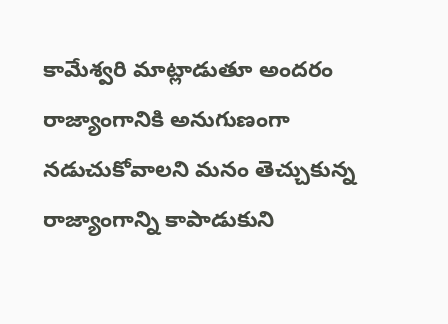కామేశ్వరి మాట్లాడుతూ అందరం రాజ్యాంగానికి అనుగుణంగా నడుచుకోవాలని మనం తెచ్చుకున్న రాజ్యాంగాన్ని కాపాడుకుని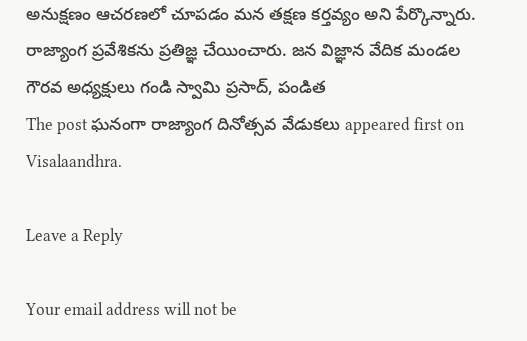అనుక్షణం ఆచరణలో చూపడం మన తక్షణ కర్తవ్యం అని పేర్కొన్నారు. రాజ్యాంగ ప్రవేశికను ప్రతిజ్ఞ చేయించారు. జన విజ్ఞాన వేదిక మండల గౌరవ అధ్యక్షులు గండి స్వామి ప్రసాద్, పండిత
The post ఘనంగా రాజ్యాంగ దినోత్సవ వేడుకలు appeared first on Visalaandhra.

Leave a Reply

Your email address will not be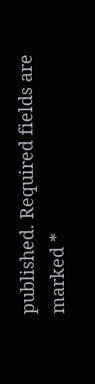published. Required fields are marked *